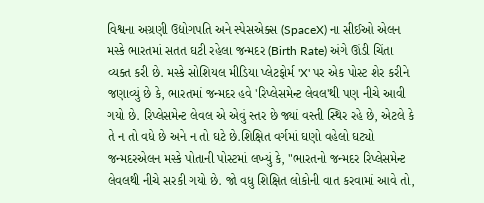વિશ્વના અગ્રણી ઉદ્યોગપતિ અને સ્પેસએક્સ (SpaceX) ના સીઈઓ એલન મસ્કે ભારતમાં સતત ઘટી રહેલા જન્મદર (Birth Rate) અંગે ઊંડી ચિંતા વ્યક્ત કરી છે. મસ્કે સોશિયલ મીડિયા પ્લેટફોર્મ 'X' પર એક પોસ્ટ શેર કરીને જણાવ્યું છે કે, ભારતમાં જન્મદર હવે 'રિપ્લેસમેન્ટ લેવલ'થી પણ નીચે આવી ગયો છે. રિપ્લેસમેન્ટ લેવલ એ એવું સ્તર છે જ્યાં વસ્તી સ્થિર રહે છે, એટલે કે તે ન તો વધે છે અને ન તો ઘટે છે.શિક્ષિત વર્ગમાં ઘણો વહેલો ઘટ્યો જન્મદરએલન મસ્કે પોતાની પોસ્ટમાં લખ્યું કે, "ભારતનો જન્મદર રિપ્લેસમેન્ટ લેવલથી નીચે સરકી ગયો છે. જો વધુ શિક્ષિત લોકોની વાત કરવામાં આવે તો,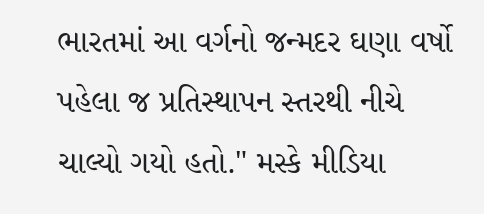ભારતમાં આ વર્ગનો જન્મદર ઘણા વર્ષો પહેલા જ પ્રતિસ્થાપન સ્તરથી નીચે ચાલ્યો ગયો હતો." મસ્કે મીડિયા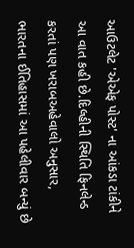આઉટલેટ 'એએફ પોસ્ટ' ના આંકડા ટાંકીને આ વાત કહી છે.દિલ્હીની સ્થિતિ ફિનલેન્ડ કરતાં પણ ખરાબઅહેવાલો અનુસાર, ભારતના ઈતિહાસમાં આ પહેલીવાર બન્યું છે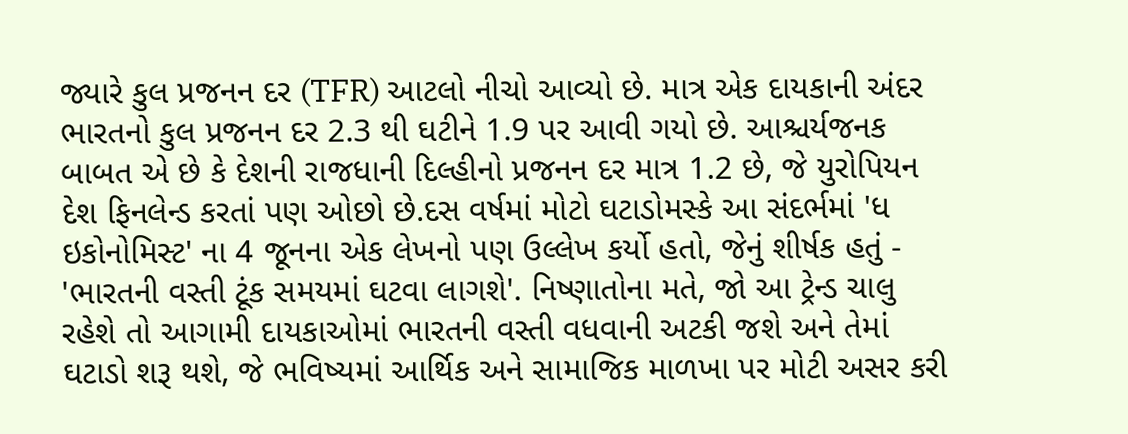જ્યારે કુલ પ્રજનન દર (TFR) આટલો નીચો આવ્યો છે. માત્ર એક દાયકાની અંદર ભારતનો કુલ પ્રજનન દર 2.3 થી ઘટીને 1.9 પર આવી ગયો છે. આશ્ચર્યજનક બાબત એ છે કે દેશની રાજધાની દિલ્હીનો પ્રજનન દર માત્ર 1.2 છે, જે યુરોપિયન દેશ ફિનલેન્ડ કરતાં પણ ઓછો છે.દસ વર્ષમાં મોટો ઘટાડોમસ્કે આ સંદર્ભમાં 'ધ ઇકોનોમિસ્ટ' ના 4 જૂનના એક લેખનો પણ ઉલ્લેખ કર્યો હતો, જેનું શીર્ષક હતું - 'ભારતની વસ્તી ટૂંક સમયમાં ઘટવા લાગશે'. નિષ્ણાતોના મતે, જો આ ટ્રેન્ડ ચાલુ રહેશે તો આગામી દાયકાઓમાં ભારતની વસ્તી વધવાની અટકી જશે અને તેમાં ઘટાડો શરૂ થશે, જે ભવિષ્યમાં આર્થિક અને સામાજિક માળખા પર મોટી અસર કરી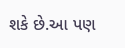શકે છે.આ પણ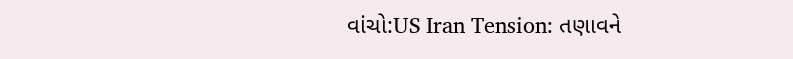વાંચો:US Iran Tension: તણાવને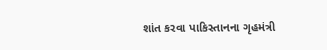શાંત કરવા પાકિસ્તાનના ગૃહમંત્રી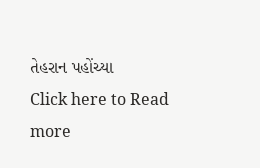તેહરાન પહોંચ્યા
Click here to Read more